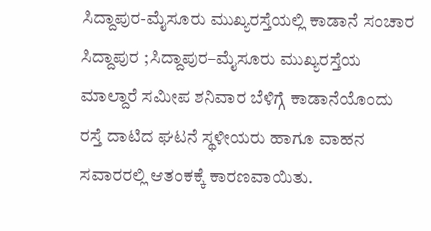ಸಿದ್ದಾಪುರ-ಮೈಸೂರು ಮುಖ್ಯರಸ್ತೆಯಲ್ಲಿ ಕಾಡಾನೆ ಸಂಚಾರ
ಸಿದ್ದಾಪುರ ;ಸಿದ್ದಾಪುರ–ಮೈಸೂರು ಮುಖ್ಯರಸ್ತೆಯ ಮಾಲ್ದಾರೆ ಸಮೀಪ ಶನಿವಾರ ಬೆಳಿಗ್ಗೆ ಕಾಡಾನೆಯೊಂದು ರಸ್ತೆ ದಾಟಿದ ಘಟನೆ ಸ್ಥಳೀಯರು ಹಾಗೂ ವಾಹನ ಸವಾರರಲ್ಲಿ ಆತಂಕಕ್ಕೆ ಕಾರಣವಾಯಿತು.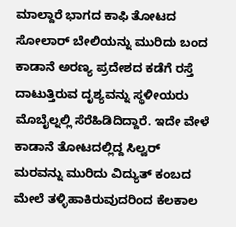ಮಾಲ್ದಾರೆ ಭಾಗದ ಕಾಫಿ ತೋಟದ ಸೋಲಾರ್ ಬೇಲಿಯನ್ನು ಮುರಿದು ಬಂದ ಕಾಡಾನೆ ಅರಣ್ಯ ಪ್ರದೇಶದ ಕಡೆಗೆ ರಸ್ತೆ ದಾಟುತ್ತಿರುವ ದೃಶ್ಯವನ್ನು ಸ್ಥಳೀಯರು ಮೊಬೈಲ್ನಲ್ಲಿ ಸೆರೆಹಿಡಿದಿದ್ದಾರೆ. ಇದೇ ವೇಳೆ ಕಾಡಾನೆ ತೋಟದಲ್ಲಿದ್ದ ಸಿಲ್ವರ್ ಮರವನ್ನು ಮುರಿದು ವಿದ್ಯುತ್ ಕಂಬದ ಮೇಲೆ ತಳ್ಳಿಹಾಕಿರುವುದರಿಂದ ಕೆಲಕಾಲ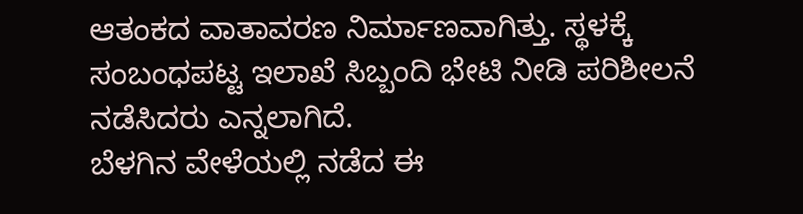ಆತಂಕದ ವಾತಾವರಣ ನಿರ್ಮಾಣವಾಗಿತ್ತು. ಸ್ಥಳಕ್ಕೆ ಸಂಬಂಧಪಟ್ಟ ಇಲಾಖೆ ಸಿಬ್ಬಂದಿ ಭೇಟಿ ನೀಡಿ ಪರಿಶೀಲನೆ ನಡೆಸಿದರು ಎನ್ನಲಾಗಿದೆ.
ಬೆಳಗಿನ ವೇಳೆಯಲ್ಲಿ ನಡೆದ ಈ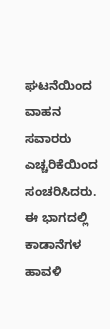ಘಟನೆಯಿಂದ ವಾಹನ ಸವಾರರು ಎಚ್ಚರಿಕೆಯಿಂದ ಸಂಚರಿಸಿದರು. ಈ ಭಾಗದಲ್ಲಿ ಕಾಡಾನೆಗಳ ಹಾವಳಿ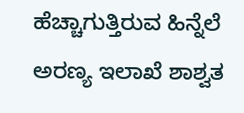ಹೆಚ್ಚಾಗುತ್ತಿರುವ ಹಿನ್ನೆಲೆ ಅರಣ್ಯ ಇಲಾಖೆ ಶಾಶ್ವತ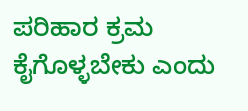ಪರಿಹಾರ ಕ್ರಮ ಕೈಗೊಳ್ಳಬೇಕು ಎಂದು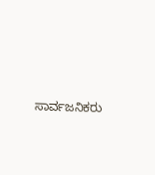ಸಾರ್ವಜನಿಕರು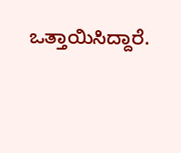ಒತ್ತಾಯಿಸಿದ್ದಾರೆ.